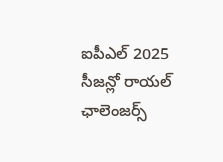ఐపీఎల్ 2025 సీజన్లో రాయల్ ఛాలెంజర్స్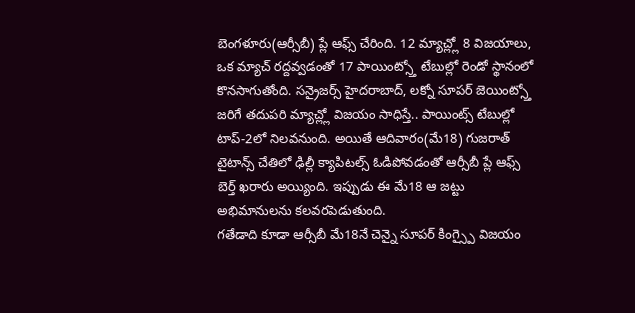బెంగళూరు(ఆర్సీబీ) ప్లే ఆఫ్స్ చేరింది. 12 మ్యాచ్ల్లో 8 విజయాలు, ఒక మ్యాచ్ రద్దవ్వడంతో 17 పాయింట్స్తో టేబుల్లో రెండో స్థానంలో కొనసాగుతోంది. సన్రైజర్స్ హైదరాబాద్, లక్నో సూపర్ జెయింట్స్తో జరిగే తదుపరి మ్యాచ్ల్లో విజయం సాధిస్తే.. పాయింట్స్ టేబుల్లో టాప్-2లో నిలవనుంది. అయితే ఆదివారం(మే18) గుజరాత్ టైటాన్స్ చేతిలో ఢిల్లీ క్యాపిటల్స్ ఓడిపోవడంతో ఆర్సీబీ ప్లే ఆఫ్స్ బెర్త్ ఖరారు అయ్యింది. ఇప్పుడు ఈ మే18 ఆ జట్టు అభిమానులను కలవరపెడుతుంది.
గతేడాది కూడా ఆర్సీబీ మే18నే చెన్నై సూపర్ కింగ్స్పై విజయం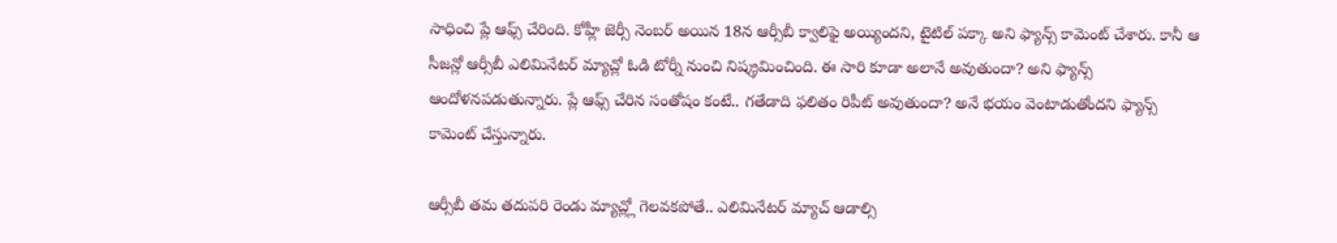సాధించి ప్లే ఆఫ్స్ చేరింది. కోహ్లీ జెర్సీ నెంబర్ అయిన 18న ఆర్సీబీ క్వాలిఫై అయ్యిందని, టైటిల్ పక్కా అని ఫ్యాన్స్ కామెంట్ చేశారు. కానీ ఆ సీజన్లో ఆర్సీబీ ఎలిమినేటర్ మ్యాచ్లో ఓడి టోర్నీ నుంచి నిష్క్రమించింది. ఈ సారి కూడా అలానే అవుతుందా? అని ఫ్యాన్స్ ఆందోళనపడుతున్నారు. ప్లే ఆఫ్స్ చేరిన సంతోషం కంటే.. గతేడాది ఫలితం రిపీట్ అవుతుందా? అనే భయం వెంటాడుతోందని ఫ్యాన్స్ కామెంట్ చేస్తున్నారు.

ఆర్సీబీ తమ తదుపరి రెండు మ్యాచ్ల్లో గెలవకపోతే.. ఎలిమినేటర్ మ్యాచ్ ఆడాల్సి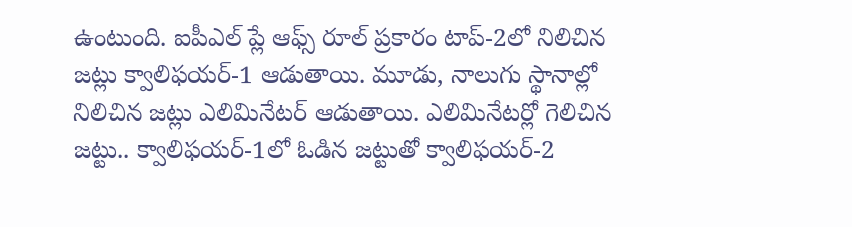ఉంటుంది. ఐపీఎల్ ప్లే ఆఫ్స్ రూల్ ప్రకారం టాప్-2లో నిలిచిన జట్లు క్వాలిఫయర్-1 ఆడుతాయి. మూడు, నాలుగు స్థానాల్లో నిలిచిన జట్లు ఎలిమినేటర్ ఆడుతాయి. ఎలిమినేటర్లో గెలిచిన జట్టు.. క్వాలిఫయర్-1లో ఓడిన జట్టుతో క్వాలిఫయర్-2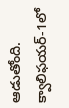ఆడుతోంది. క్వాలిఫయర్-1లో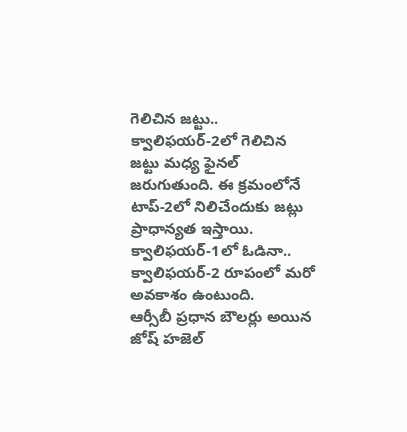గెలిచిన జట్టు.. క్వాలిఫయర్-2లో గెలిచిన జట్టు మధ్య ఫైనల్ జరుగుతుంది. ఈ క్రమంలోనే టాప్-2లో నిలిచేందుకు జట్లు ప్రాధాన్యత ఇస్తాయి. క్వాలిఫయర్-1లో ఓడినా.. క్వాలిఫయర్-2 రూపంలో మరో అవకాశం ఉంటుంది.
ఆర్సీబీ ప్రధాన బౌలర్లు అయిన జోష్ హజెల్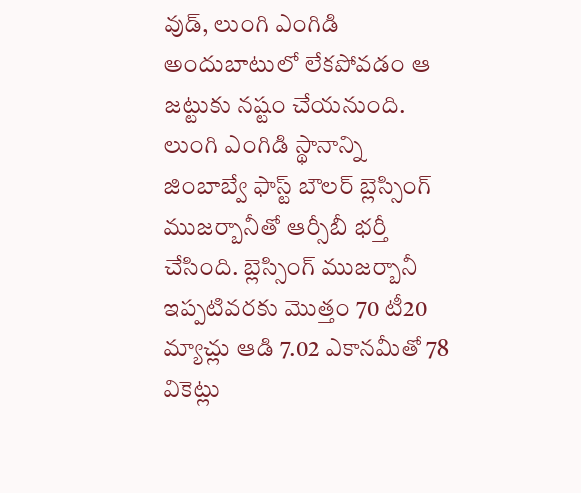వుడ్, లుంగి ఎంగిడి అందుబాటులో లేకపోవడం ఆ జట్టుకు నష్టం చేయనుంది. లుంగి ఎంగిడి స్థానాన్ని జింబాబ్వే ఫాస్ట్ బౌలర్ బ్లెస్సింగ్ ముజర్బానీతో ఆర్సీబీ భర్తీ చేసింది. బ్లెస్సింగ్ ముజర్బానీ ఇప్పటివరకు మొత్తం 70 టీ20 మ్యాచ్లు ఆడి 7.02 ఎకానమీతో 78 వికెట్లు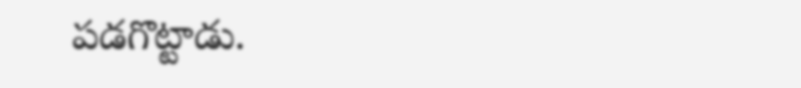పడగొట్టాడు.